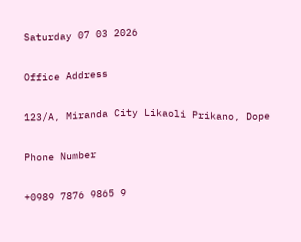Saturday 07 03 2026

Office Address

123/A, Miranda City Likaoli Prikano, Dope

Phone Number

+0989 7876 9865 9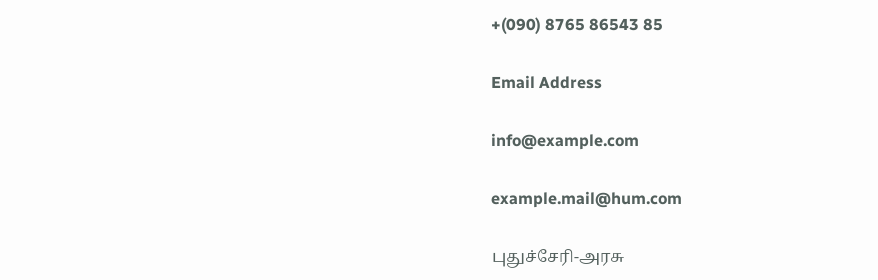+(090) 8765 86543 85

Email Address

info@example.com

example.mail@hum.com

புதுச்சேரி-அரசு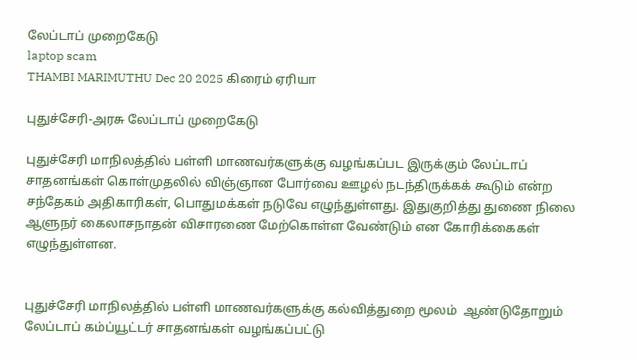லேப்டாப் முறைகேடு
laptop scam
THAMBI MARIMUTHU Dec 20 2025 கிரைம் ஏரியா

புதுச்சேரி-அரசு லேப்டாப் முறைகேடு

புதுச்சேரி மாநிலத்தில் பள்ளி மாணவர்களுக்கு வழங்கப்பட இருக்கும் லேப்டாப் சாதனங்கள் கொள்முதலில் விஞ்ஞான போர்வை ஊழல் நடந்திருக்கக் கூடும் என்ற சந்தேகம் அதிகாரிகள், பொதுமக்கள் நடுவே எழுந்துள்ளது. இதுகுறித்து துணை நிலை ஆளுநர் கைலாசநாதன் விசாரணை மேற்கொள்ள வேண்டும் என கோரிக்கைகள் எழுந்துள்ளன.


புதுச்சேரி மாநிலத்தில் பள்ளி மாணவர்களுக்கு கல்வித்துறை மூலம்  ஆண்டுதோறும் லேப்டாப் கம்ப்யூட்டர் சாதனங்கள் வழங்கப்பட்டு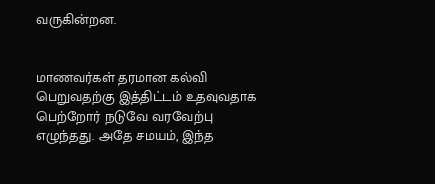வருகின்றன.


மாணவர்கள் தரமான கல்வி பெறுவதற்கு இத்திட்டம் உதவுவதாக பெற்றோர் நடுவே வரவேற்பு எழுந்தது. அதே சமயம், இந்த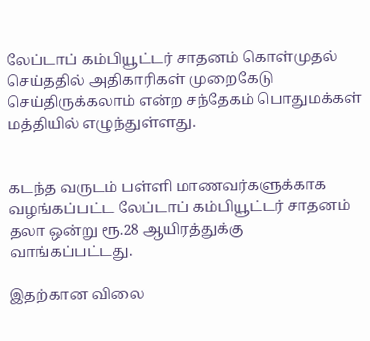லேப்டாப் கம்பியூட்டர் சாதனம் கொள்முதல் செய்ததில் அதிகாரிகள் முறைகேடு செய்திருக்கலாம் என்ற சந்தேகம் பொதுமக்கள் மத்தியில் எழுந்துள்ளது.


கடந்த வருடம் பள்ளி மாணவர்களுக்காக வழங்கப்பட்ட லேப்டாப் கம்பியூட்டர் சாதனம் தலா ஒன்று ரூ.28 ஆயிரத்துக்கு வாங்கப்பட்டது.

இதற்கான விலை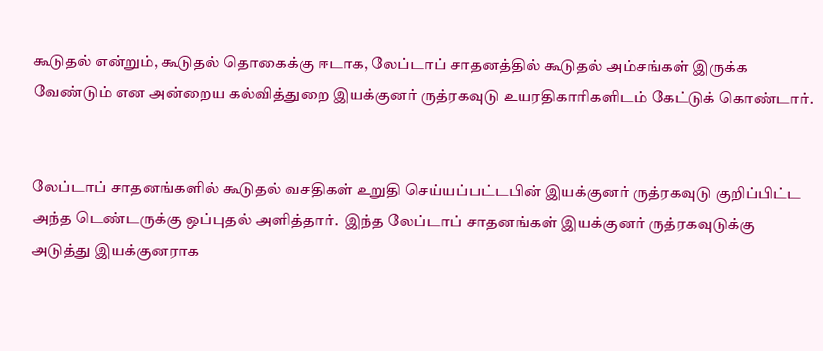கூடுதல் என்றும், கூடுதல் தொகைக்கு ஈடாக, லேப்டாப் சாதனத்தில் கூடுதல் அம்சங்கள் இருக்க வேண்டும் என அன்றைய கல்வித்துறை இயக்குனர் ருத்ரகவுடு உயரதிகாரிகளிடம் கேட்டுக் கொண்டார்.


லேப்டாப் சாதனங்களில் கூடுதல் வசதிகள் உறுதி செய்யப்பட்டபின் இயக்குனர் ருத்ரகவுடு குறிப்பிட்ட அந்த டெண்டருக்கு ஒப்புதல் அளித்தார்.  இந்த லேப்டாப் சாதனங்கள் இயக்குனர் ருத்ரகவுடுக்கு அடுத்து இயக்குனராக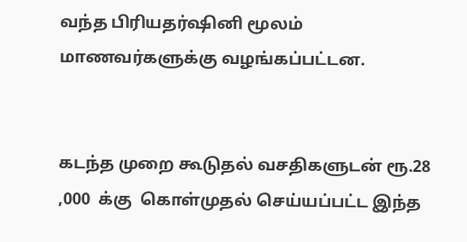வந்த பிரியதர்ஷினி மூலம் மாணவர்களுக்கு வழங்கப்பட்டன.


கடந்த முறை கூடுதல் வசதிகளுடன் ரூ.28 ,000  க்கு  கொள்முதல் செய்யப்பட்ட இந்த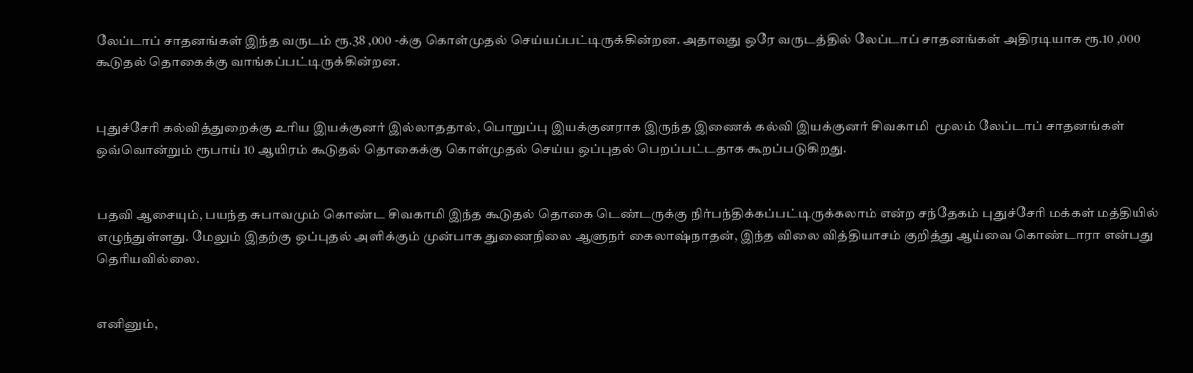லேப்டாப் சாதனங்கள் இந்த வருடம் ரூ.38 ,000 -க்கு கொள்முதல் செய்யப்பட்டிருக்கின்றன. அதாவது ஒரே வருடத்தில் லேப்டாப் சாதனங்கள் அதிரடியாக ரூ.10 ,000  கூடுதல் தொகைக்கு வாங்கப்பட்டிருக்கின்றன.


புதுச்சேரி கல்வித்துறைக்கு உரிய இயக்குனர் இல்லாததால், பொறுப்பு இயக்குனராக இருந்த இணைக் கல்வி இயக்குனர் சிவகாமி  மூலம் லேப்டாப் சாதனங்கள் ஒவ்வொன்றும் ரூபாய் 10 ஆயிரம் கூடுதல் தொகைக்கு கொள்முதல் செய்ய ஒப்புதல் பெறப்பட்டதாக கூறப்படுகிறது.


பதவி ஆசையும், பயந்த சுபாவமும் கொண்ட சிவகாமி இந்த கூடுதல் தொகை டெண்டருக்கு நிர்பந்திக்கப்பட்டிருக்கலாம் என்ற சந்தேகம் புதுச்சேரி மக்கள் மத்தியில் எழுந்துள்ளது. மேலும் இதற்கு ஒப்புதல் அளிக்கும் முன்பாக துணைநிலை ஆளுநர் கைலாஷ்நாதன், இந்த விலை வித்தியாசம் குறித்து ஆய்வை கொண்டாரா என்பது தெரியவில்லை.


எனினும்,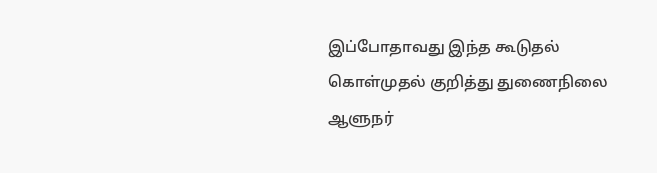இப்போதாவது இந்த கூடுதல் கொள்முதல் குறித்து துணைநிலை ஆளுநர்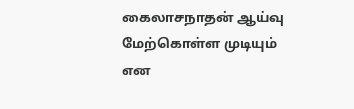கைலாசநாதன் ஆய்வு மேற்கொள்ள முடியும் என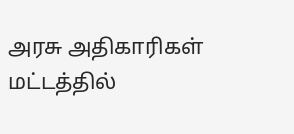அரசு அதிகாரிகள் மட்டத்தில்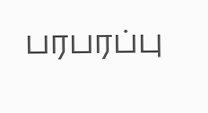பரபரப்பு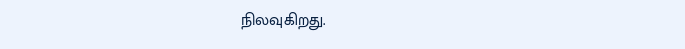நிலவுகிறது.